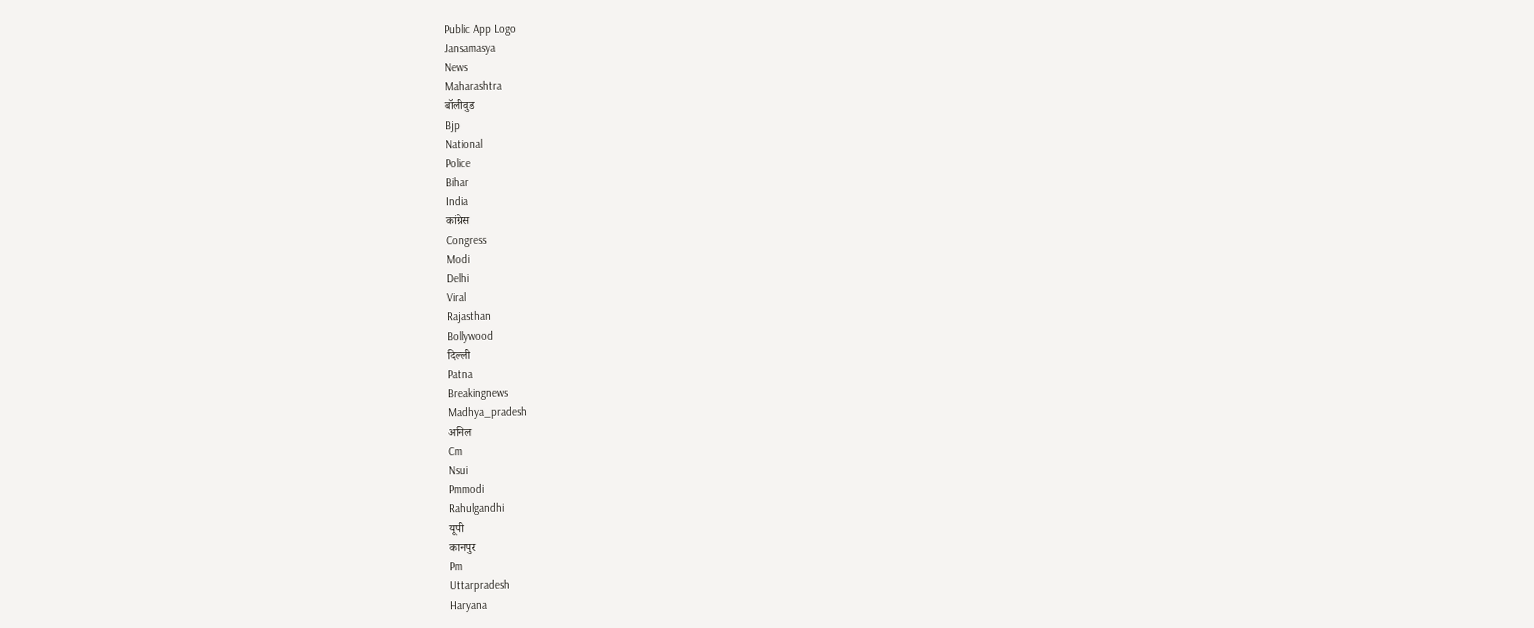Public App Logo
Jansamasya
News
Maharashtra
बॉलीवुड
Bjp
National
Police
Bihar
India
कांग्रेस
Congress
Modi
Delhi
Viral
Rajasthan
Bollywood
दिल्ली
Patna
Breakingnews
Madhya_pradesh
अनिल
Cm
Nsui
Pmmodi
Rahulgandhi
यूपी
कानपुर
Pm
Uttarpradesh
Haryana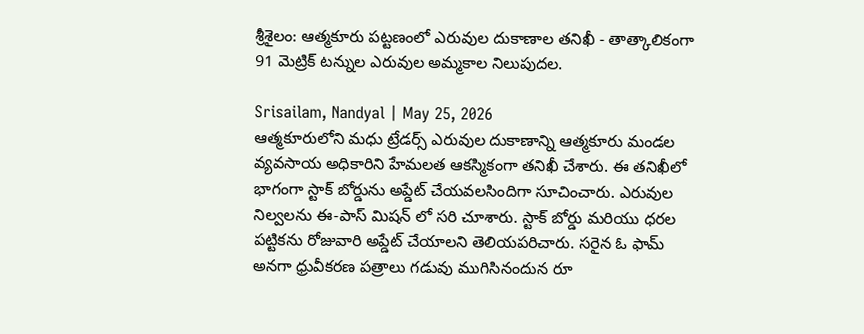శ్రీశైలం: ఆత్మకూరు పట్టణంలో ఎరువుల దుకాణాల తనిఖీ - తాత్కాలికంగా 91 మెట్రిక్ టన్నుల ఎరువుల అమ్మకాల నిలుపుదల.

Srisailam, Nandyal | May 25, 2026
ఆత్మకూరులోని మధు ట్రేడర్స్ ఎరువుల దుకాణాన్ని ఆత్మకూరు మండల వ్యవసాయ అధికారిని హేమలత ఆకస్మికంగా తనిఖీ చేశారు. ఈ తనిఖీలో భాగంగా స్టాక్ బోర్డును అప్డేట్ చేయవలసిందిగా సూచించారు. ఎరువుల నిల్వలను ఈ-పాస్ మిషన్ లో సరి చూశారు. స్టాక్ బోర్డు మరియు ధరల పట్టికను రోజువారి అప్డేట్ చేయాలని తెలియపరిచారు. సరైన ఓ ఫామ్ అనగా ధ్రువీకరణ పత్రాలు గడువు ముగిసినందున రూ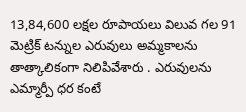13,84,600 లక్షల రూపాయలు విలువ గల 91 మెట్రిక్ టన్నుల ఎరువులు అమ్మకాలను తాత్కాలికంగా నిలిపివేశారు . ఎరువులను ఎమ్మార్పీ ధర కంటే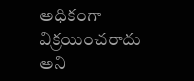అధికంగా విక్రయించరాదు అని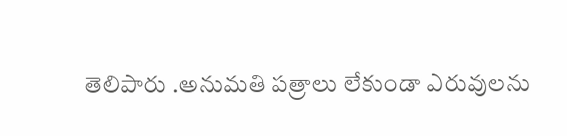తెలిపారు .అనుమతి పత్రాలు లేకుండా ఎరువులను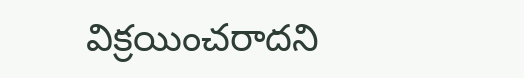విక్రయించరాదని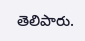తెలిపారు.